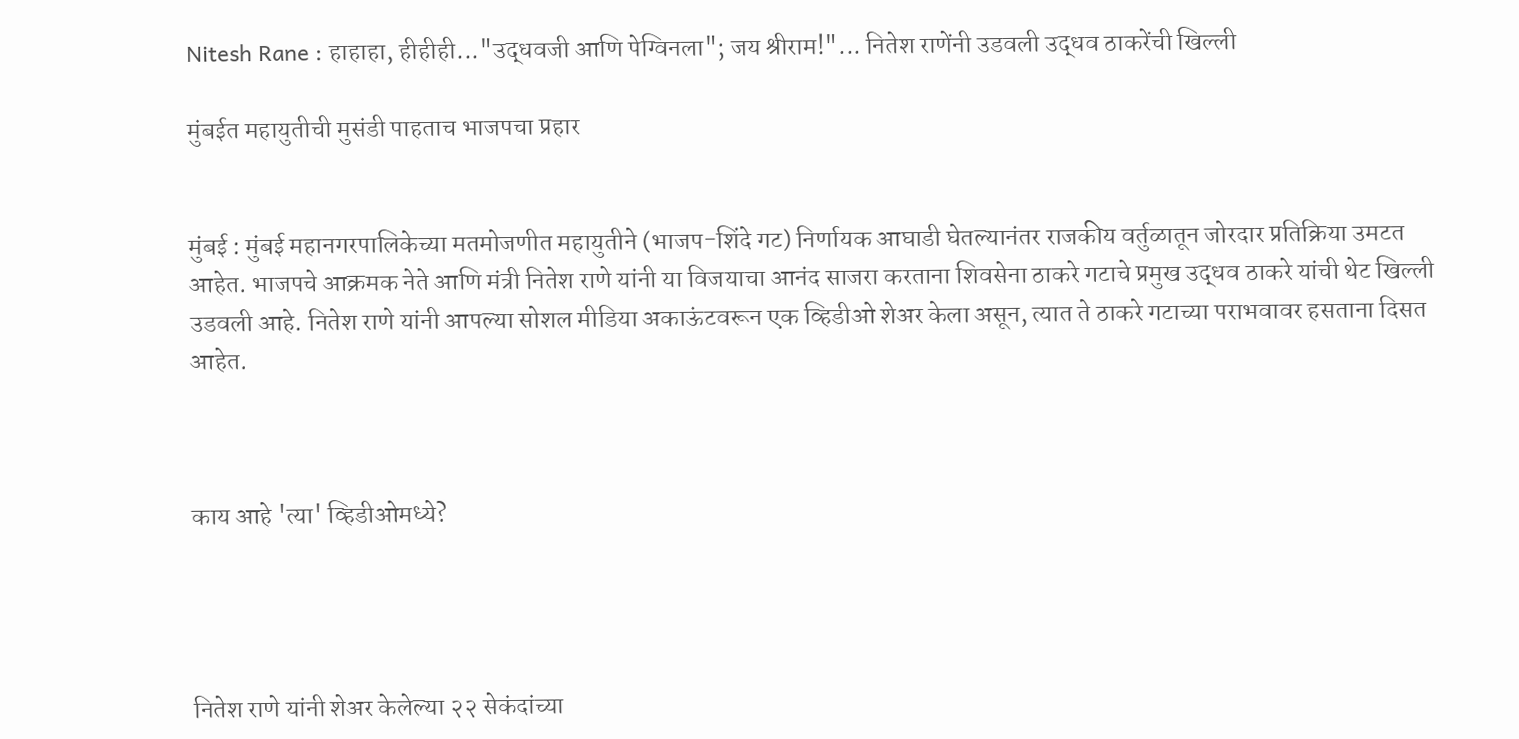Nitesh Rane : हाहाहा, हीहीही..."उद्धवजी आणि पेग्विनला"; जय श्रीराम!"... नितेश राणेंनी उडवली उद्धव ठाकरेंची खिल्ली

मुंबईत महायुतीची मुसंडी पाहताच भाजपचा प्रहार


मुंबई : मुंबई महानगरपालिकेच्या मतमोजणीत महायुतीने (भाजप-शिंदे गट) निर्णायक आघाडी घेतल्यानंतर राजकीय वर्तुळातून जोरदार प्रतिक्रिया उमटत आहेत. भाजपचे आक्रमक नेते आणि मंत्री नितेश राणे यांनी या विजयाचा आनंद साजरा करताना शिवसेना ठाकरे गटाचे प्रमुख उद्धव ठाकरे यांची थेट खिल्ली उडवली आहे. नितेश राणे यांनी आपल्या सोशल मीडिया अकाऊंटवरून एक व्हिडीओ शेअर केला असून, त्यात ते ठाकरे गटाच्या पराभवावर हसताना दिसत आहेत.



काय आहे 'त्या' व्हिडीओमध्ये?




नितेश राणे यांनी शेअर केलेल्या २२ सेकंदांच्या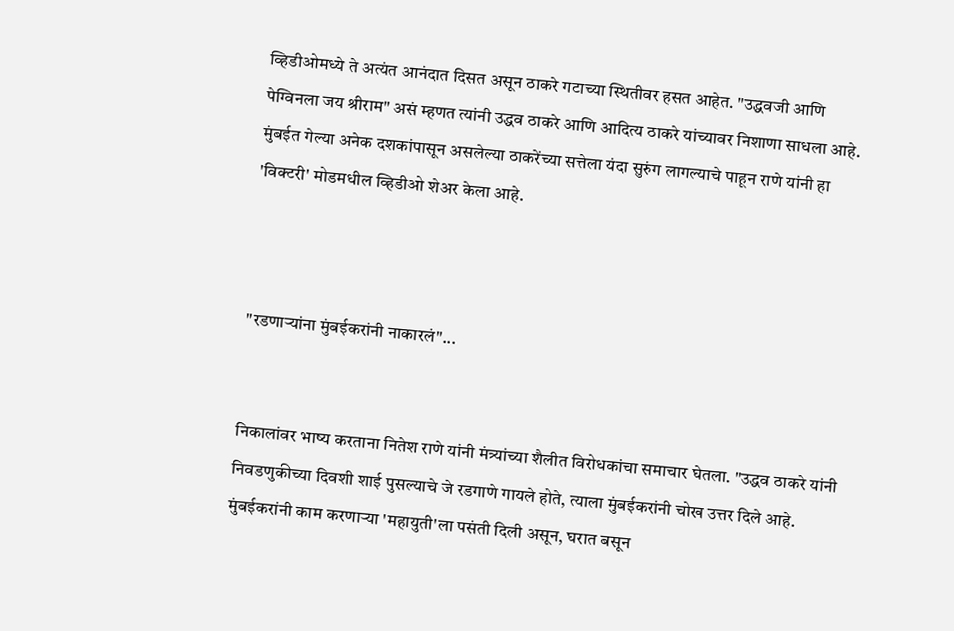व्हिडीओमध्ये ते अत्यंत आनंदात दिसत असून ठाकरे गटाच्या स्थितीवर हसत आहेत. "उद्धवजी आणि पेग्विनला जय श्रीराम" असं म्हणत त्यांनी उद्धव ठाकरे आणि आदित्य ठाकरे यांच्यावर निशाणा साधला आहे. मुंबईत गेल्या अनेक दशकांपासून असलेल्या ठाकरेंच्या सत्तेला यंदा सुरुंग लागल्याचे पाहून राणे यांनी हा 'विक्टरी' मोडमधील व्हिडीओ शेअर केला आहे.



"रडणाऱ्यांना मुंबईकरांनी नाकारलं"...


निकालांवर भाष्य करताना नितेश राणे यांनी मंत्र्यांच्या शैलीत विरोधकांचा समाचार घेतला. "उद्धव ठाकरे यांनी निवडणुकीच्या दिवशी शाई पुसल्याचे जे रडगाणे गायले होते, त्याला मुंबईकरांनी चोख उत्तर दिले आहे. मुंबईकरांनी काम करणाऱ्या 'महायुती'ला पसंती दिली असून, घरात बसून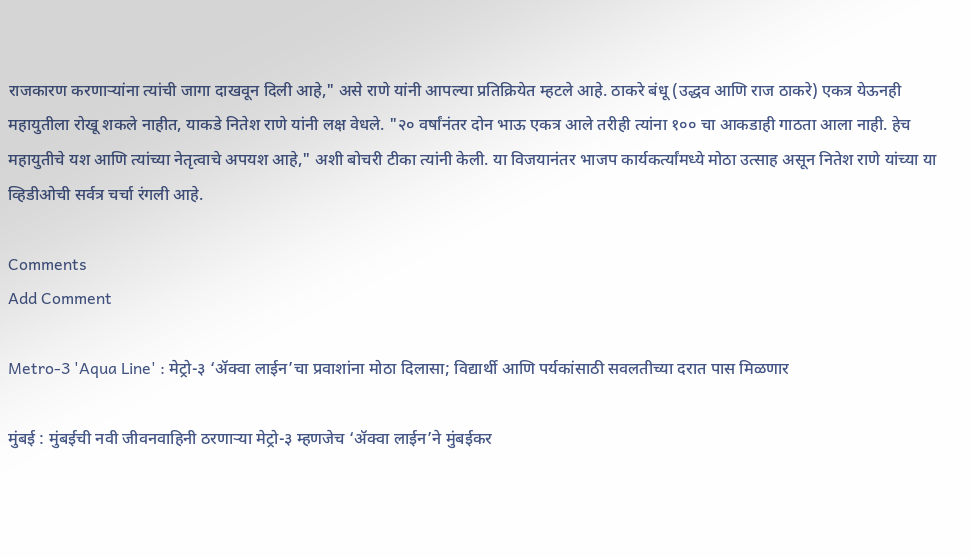राजकारण करणाऱ्यांना त्यांची जागा दाखवून दिली आहे," असे राणे यांनी आपल्या प्रतिक्रियेत म्हटले आहे. ठाकरे बंधू (उद्धव आणि राज ठाकरे) एकत्र येऊनही महायुतीला रोखू शकले नाहीत, याकडे नितेश राणे यांनी लक्ष वेधले. "२० वर्षांनंतर दोन भाऊ एकत्र आले तरीही त्यांना १०० चा आकडाही गाठता आला नाही. हेच महायुतीचे यश आणि त्यांच्या नेतृत्वाचे अपयश आहे," अशी बोचरी टीका त्यांनी केली. या विजयानंतर भाजप कार्यकर्त्यांमध्ये मोठा उत्साह असून नितेश राणे यांच्या या व्हिडीओची सर्वत्र चर्चा रंगली आहे.

Comments
Add Comment

Metro-3 'Aqua Line' : मेट्रो-३ ‘ॲक्वा लाईन’चा प्रवाशांना मोठा दिलासा; विद्यार्थी आणि पर्यकांसाठी सवलतीच्या दरात पास मिळणार

मुंबई : मुंबईची नवी जीवनवाहिनी ठरणाऱ्या मेट्रो-३ म्हणजेच ‘ॲक्वा लाईन’ने मुंबईकर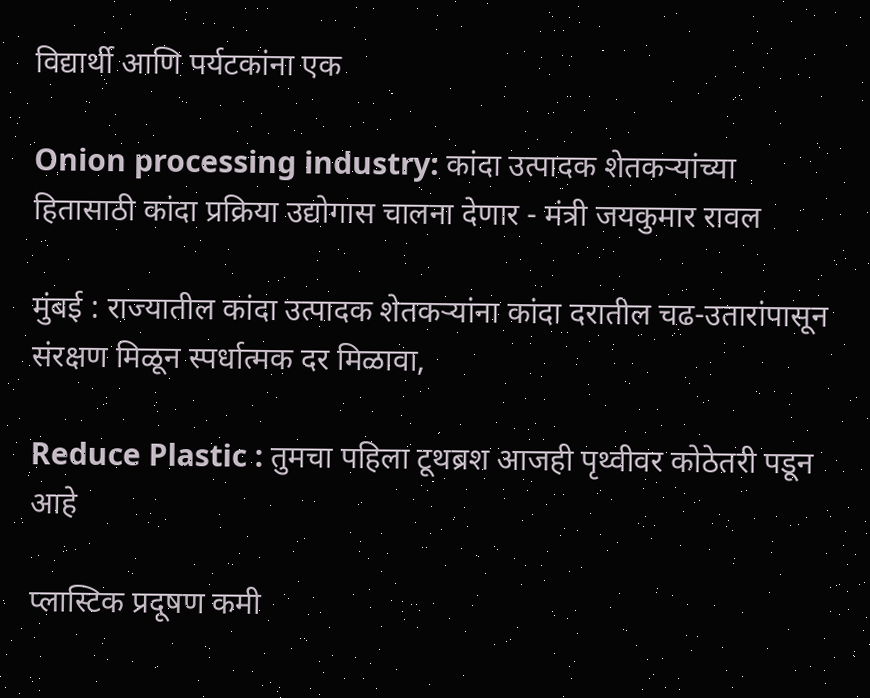विद्यार्थी आणि पर्यटकांना एक

Onion processing industry: कांदा उत्पादक शेतकऱ्यांच्या हितासाठी कांदा प्रक्रिया उद्योगास चालना देणार - मंत्री जयकुमार रावल

मुंबई : राज्यातील कांदा उत्पादक शेतकऱ्यांना कांदा दरातील चढ-उतारांपासून संरक्षण मिळून स्पर्धात्मक दर मिळावा,

Reduce Plastic : तुमचा पहिला टूथब्रश आजही पृथ्वीवर कोठेतरी पडून आहे

प्लास्टिक प्रदूषण कमी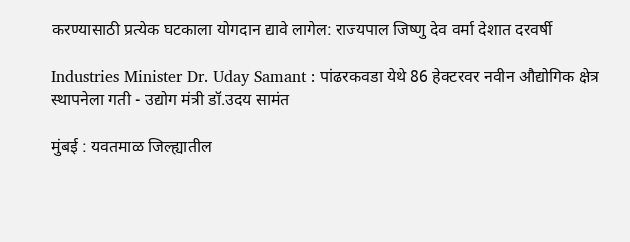करण्यासाठी प्रत्येक घटकाला योगदान द्यावे लागेल: राज्यपाल जिष्णु देव वर्मा देशात दरवर्षी

Industries Minister Dr. Uday Samant : पांढरकवडा येथे 86 हेक्टरवर नवीन औद्योगिक क्षेत्र स्थापनेला गती - उद्योग मंत्री डॉ.उदय सामंत

मुंबई : यवतमाळ जिल्ह्यातील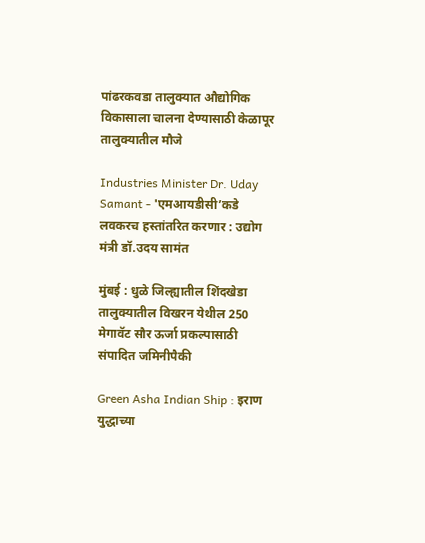पांढरकवडा तालुक्यात औद्योगिक विकासाला चालना देण्यासाठी केळापूर तालुक्यातील मौजे

Industries Minister Dr. Uday Samant - 'एमआयडीसी’कडे लवकरच हस्तांतरित करणार : उद्योग मंत्री डॉ.उदय सामंत

मुंबई : धुळे जिल्ह्यातील शिंदखेडा तालुक्यातील विखरन येथील 250 मेगावॅट सौर ऊर्जा प्रकल्पासाठी संपादित जमिनीपैकी

Green Asha Indian Ship : इराण युद्धाच्या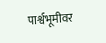पार्श्वभूमीवर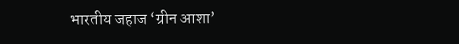भारतीय जहाज ‘ग्रीन आशा’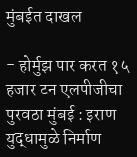मुंबईत दाखल

- होर्मुझ पार करत १५ हजार टन एलपीजीचा पुरवठा मुंबई : इराण युद्धामुळे निर्माण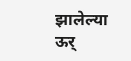झालेल्या ऊर्